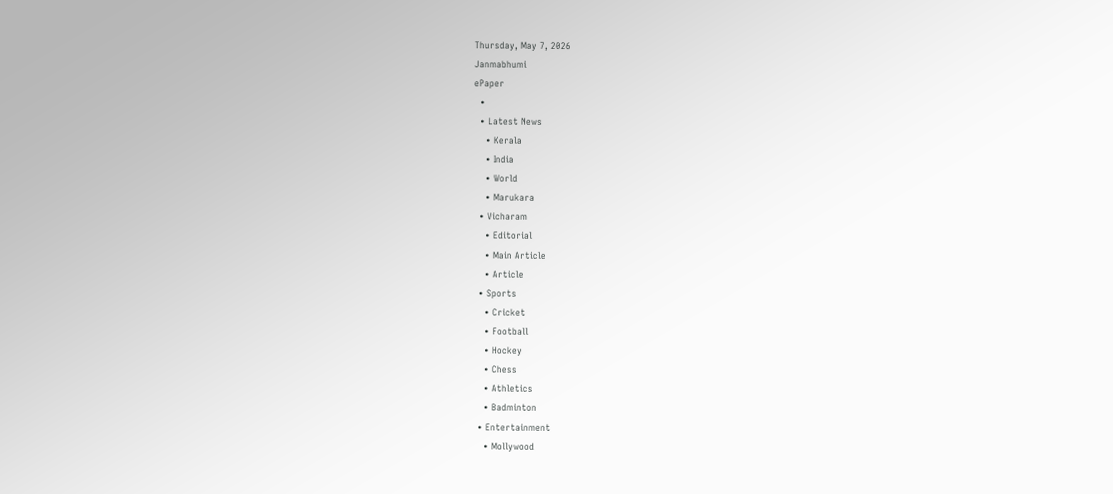Thursday, May 7, 2026
Janmabhumi
ePaper
  •
  • Latest News
    • Kerala
    • India
    • World
    • Marukara
  • Vicharam
    • Editorial
    • Main Article
    • Article
  • Sports
    • Cricket
    • Football
    • Hockey
    • Chess
    • Athletics
    • Badminton
  • Entertainment
    • Mollywood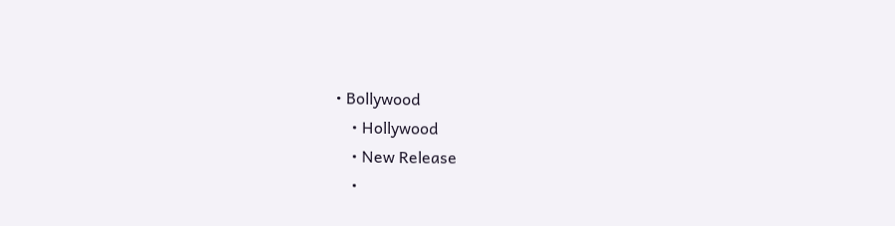• Bollywood
    • Hollywood
    • New Release
    •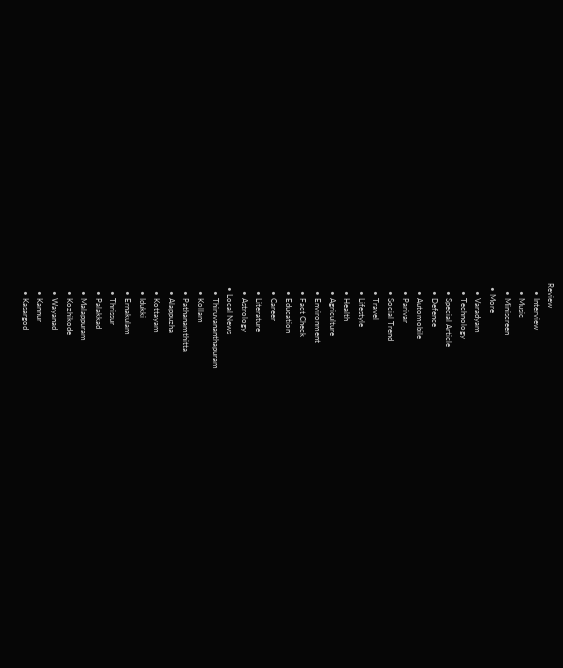Review
    • Interview
    • Music
    • Miniscreen
  • More
    • Varadyam
    • Technology
    • Special Article
    • Defence
    • Automobile
    • Parivar
    • Social Trend
    • Travel
    • Lifestyle
    • Health
    • Agriculture
    • Environment
    • Fact Check
    • Education
    • Career
    • Literature
    • Astrology
  • Local News
    • Thiruvananthapuram
    • Kollam
    • Pathanamthitta
    • Alappuzha
    • Kottayam
    • Idukki
    • Ernakulam
    • Thrissur
    • Palakkad
    • Malappuram
    • Kozhikode
    • Wayanad
    • Kannur
    • Kasargod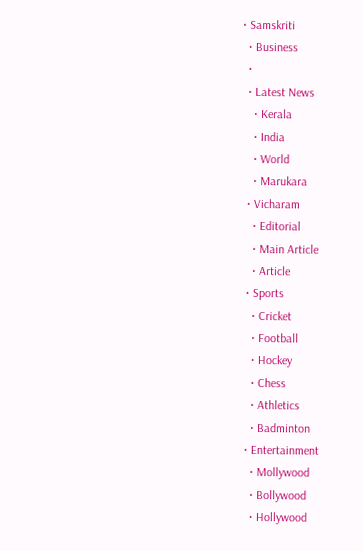• Samskriti
  • Business
  •
  • Latest News
    • Kerala
    • India
    • World
    • Marukara
  • Vicharam
    • Editorial
    • Main Article
    • Article
  • Sports
    • Cricket
    • Football
    • Hockey
    • Chess
    • Athletics
    • Badminton
  • Entertainment
    • Mollywood
    • Bollywood
    • Hollywood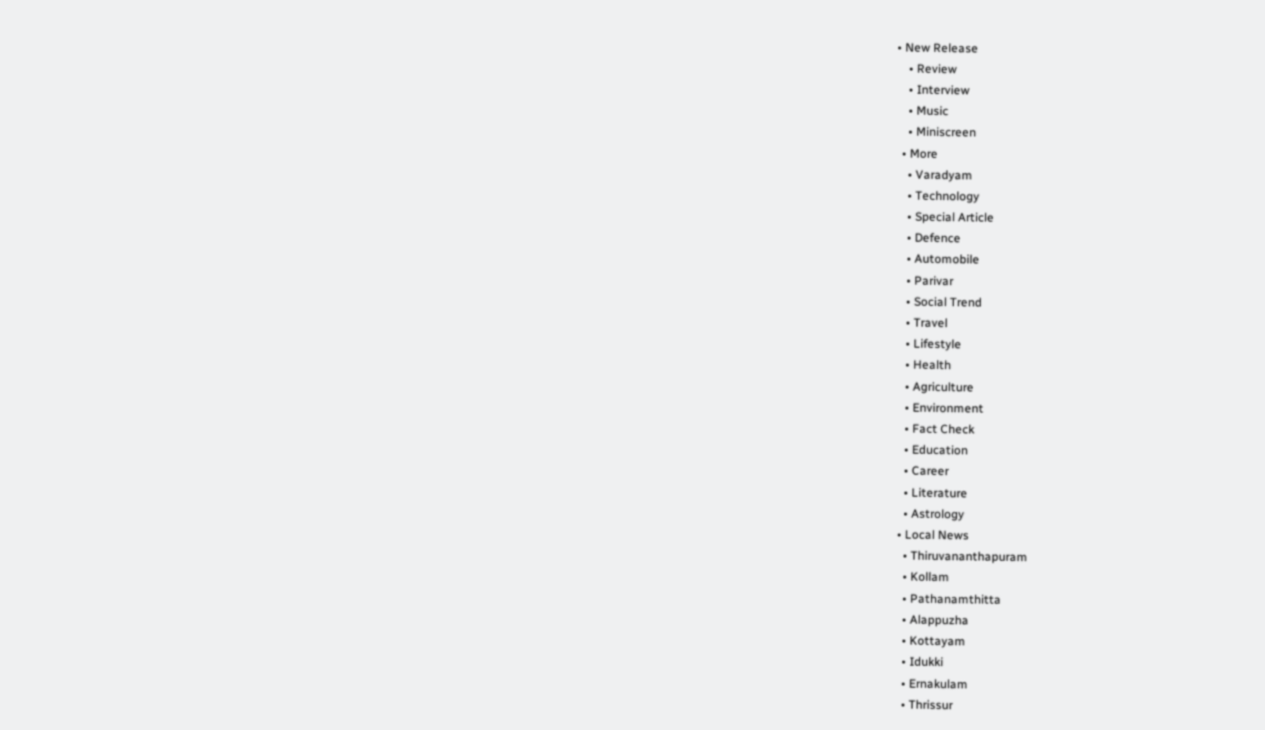• New Release
    • Review
    • Interview
    • Music
    • Miniscreen
  • More
    • Varadyam
    • Technology
    • Special Article
    • Defence
    • Automobile
    • Parivar
    • Social Trend
    • Travel
    • Lifestyle
    • Health
    • Agriculture
    • Environment
    • Fact Check
    • Education
    • Career
    • Literature
    • Astrology
  • Local News
    • Thiruvananthapuram
    • Kollam
    • Pathanamthitta
    • Alappuzha
    • Kottayam
    • Idukki
    • Ernakulam
    • Thrissur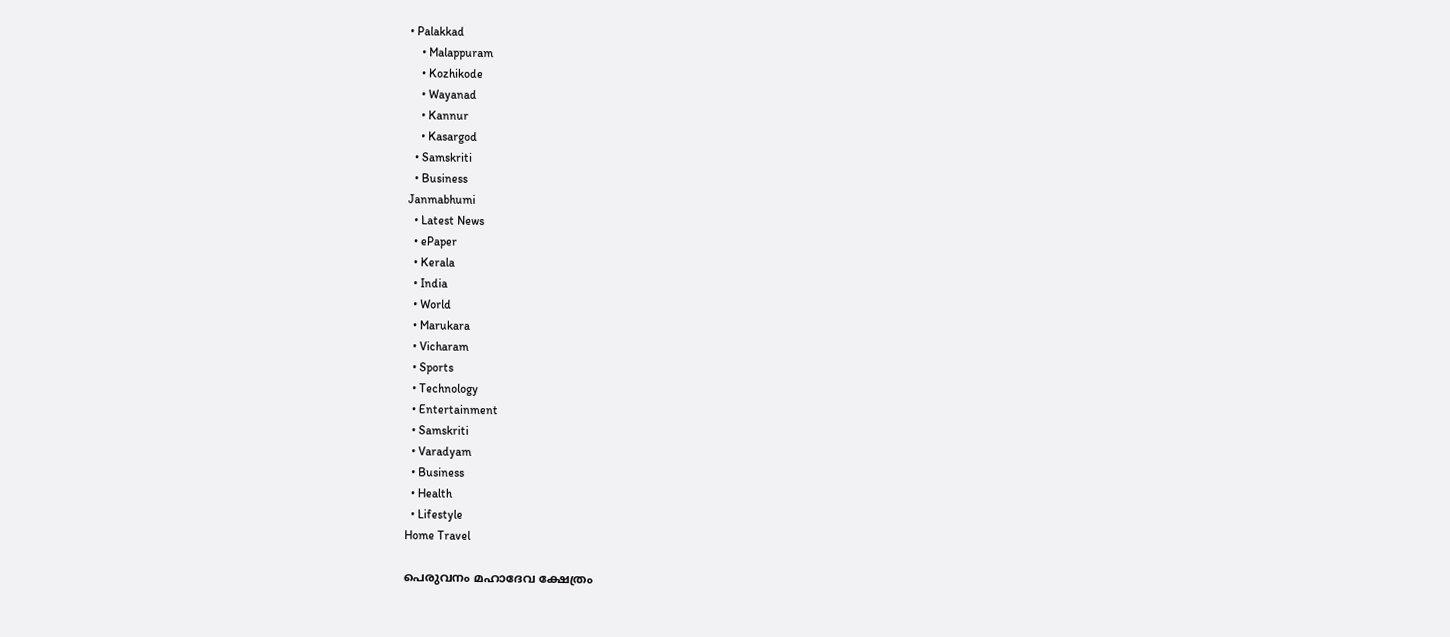• Palakkad
    • Malappuram
    • Kozhikode
    • Wayanad
    • Kannur
    • Kasargod
  • Samskriti
  • Business
Janmabhumi
  • Latest News
  • ePaper
  • Kerala
  • India
  • World
  • Marukara
  • Vicharam
  • Sports
  • Technology
  • Entertainment
  • Samskriti
  • Varadyam
  • Business
  • Health
  • Lifestyle
Home Travel

പെരുവനം മഹാദേവ ക്ഷേത്രം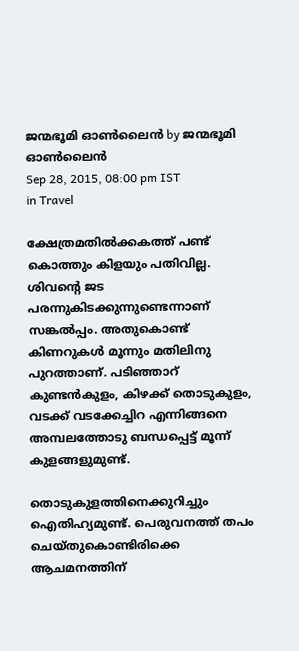ജന്മഭൂമി ഓണ്‍ലൈന്‍ by ജന്മഭൂമി ഓണ്‍ലൈന്‍
Sep 28, 2015, 08:00 pm IST
in Travel

ക്ഷേത്രമതില്‍ക്കകത്ത് പണ്ട് കൊത്തും കിളയും പതിവില്ല. ശിവന്റെ ജട പരന്നുകിടക്കുന്നുണ്ടെന്നാണ് സങ്കല്‍പ്പം. അതുകൊണ്ട് കിണറുകള്‍ മൂന്നും മതിലിനു പുറത്താണ്. പടിഞ്ഞാറ് കുണ്ടന്‍കുളം, കിഴക്ക് തൊടുകുളം, വടക്ക് വടക്കേച്ചിറ എന്നിങ്ങനെ അമ്പലത്തോടു ബന്ധപ്പെട്ട് മൂന്ന് കുളങ്ങളുമുണ്ട്.

തൊടുകുളത്തിനെക്കുറിച്ചും ഐതിഹ്യമുണ്ട്. പെരുവനത്ത് തപം ചെയ്തുകൊണ്ടിരിക്കെ ആചമനത്തിന്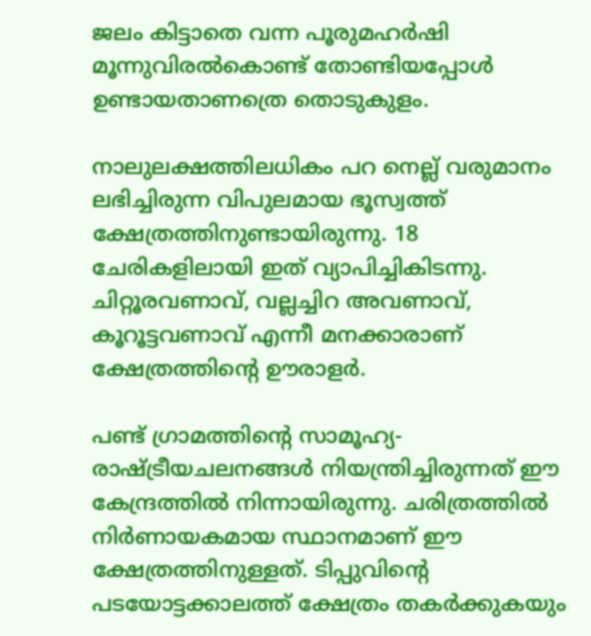ജലം കിട്ടാതെ വന്ന പൂരുമഹര്‍ഷി മൂന്നുവിരല്‍കൊണ്ട് തോണ്ടിയപ്പോള്‍ ഉണ്ടായതാണത്രെ തൊടുകുളം.

നാലുലക്ഷത്തിലധികം പറ നെല്ല് വരുമാനം ലഭിച്ചിരുന്ന വിപുലമായ ഭൂസ്വത്ത് ക്ഷേത്രത്തിനുണ്ടായിരുന്നു. 18 ചേരികളിലായി ഇത് വ്യാപിച്ചികിടന്നു. ചിറ്റൂരവണാവ്, വല്ലച്ചിറ അവണാവ്, കൂറൂട്ടവണാവ് എന്നീ മനക്കാരാണ് ക്ഷേത്രത്തിന്റെ ഊരാളര്‍.

പണ്ട് ഗ്രാമത്തിന്റെ സാമൂഹ്യ-രാഷ്‌ട്രീയചലനങ്ങള്‍ നിയന്ത്രിച്ചിരുന്നത് ഈ കേന്ദ്രത്തില്‍ നിന്നായിരുന്നു. ചരിത്രത്തില്‍ നിര്‍ണായകമായ സ്ഥാനമാണ് ഈ ക്ഷേത്രത്തിനുള്ളത്. ടിപ്പുവിന്റെ പടയോട്ടക്കാലത്ത് ക്ഷേത്രം തകര്‍ക്കുകയും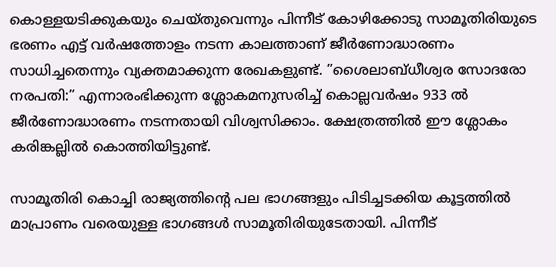കൊള്ളയടിക്കുകയും ചെയ്തുവെന്നും പിന്നീട് കോഴിക്കോടു സാമൂതിരിയുടെ ഭരണം എട്ട് വര്‍ഷത്തോളം നടന്ന കാലത്താണ് ജീര്‍ണോദ്ധാരണം സാധിച്ചതെന്നും വ്യക്തമാക്കുന്ന രേഖകളുണ്ട്. ”ശൈലാബ്ധീശ്വര സോദരോ നരപതി:” എന്നാരംഭിക്കുന്ന ശ്ലോകമനുസരിച്ച് കൊല്ലവര്‍ഷം 933 ല്‍ ജീര്‍ണോദ്ധാരണം നടന്നതായി വിശ്വസിക്കാം. ക്ഷേത്രത്തില്‍ ഈ ശ്ലോകം കരിങ്കല്ലില്‍ കൊത്തിയിട്ടുണ്ട്.

സാമൂതിരി കൊച്ചി രാജ്യത്തിന്റെ പല ഭാഗങ്ങളും പിടിച്ചടക്കിയ കൂട്ടത്തില്‍ മാപ്രാണം വരെയുള്ള ഭാഗങ്ങള്‍ സാമൂതിരിയുടേതായി. പിന്നീട്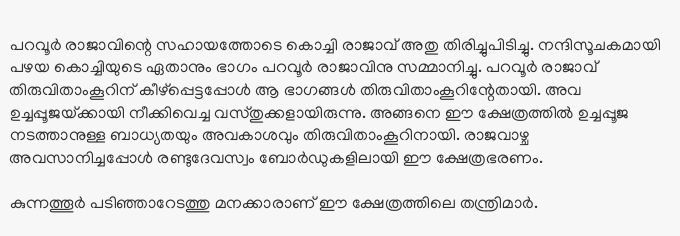പറവൂര്‍ രാജാവിന്റെ സഹായത്തോടെ കൊച്ചി രാജാവ് അതു തിരിച്ചുപിടിച്ചു. നന്ദിസൂചകമായി പഴയ കൊച്ചിയുടെ ഏതാനും ഭാഗം പറവൂര്‍ രാജാവിനു സമ്മാനിച്ചു. പറവൂര്‍ രാജാവ് തിരുവിതാംകൂറിന് കീഴ്‌പ്പെട്ടപ്പോള്‍ ആ ഭാഗങ്ങള്‍ തിരുവിതാംകൂറിന്റേതായി. അവ ഉച്ചപ്പൂജയ്‌ക്കായി നീക്കിവെച്ച വസ്തുക്കളായിരുന്നു. അങ്ങനെ ഈ ക്ഷേത്രത്തില്‍ ഉച്ചപ്പൂജ നടത്താനുള്ള ബാധ്യതയും അവകാശവും തിരുവിതാംകൂറിനായി. രാജവാഴ്ച അവസാനിച്ചപ്പോള്‍ രണ്ടുദേവസ്വം ബോര്‍ഡുകളിലായി ഈ ക്ഷേത്രഭരണം.

കുന്നത്തൂര്‍ പടിഞ്ഞാറേടത്തു മനക്കാരാണ് ഈ ക്ഷേത്രത്തിലെ തന്ത്രിമാര്‍.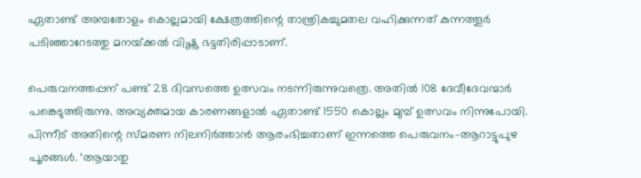ഏതാണ്ട് അമ്പതോളം കൊല്ലമായി ക്ഷേത്രത്തിന്റെ താന്ത്രികച്ചുമതല വഹിക്കുന്നത് കുന്നത്തൂര്‍ പടിഞ്ഞാറേടത്തു മനയ്‌ക്കല്‍ വിഷ്ണു ഭട്ടതിരിപ്പാടാണ്.

പെരുവനത്തപ്പന് പണ്ട് 28 ദിവസത്തെ ഉത്സവം നടന്നിരുന്നുവത്രെ. അതില്‍ 108 ദേവീദേവന്മാര്‍ പങ്കെടുത്തിരുന്നു. അവ്യക്തമായ കാരണങ്ങളാല്‍ ഏതാണ്ട് 1550 കൊല്ലം മുമ്പ് ഉത്സവം നിന്നുപോയി. പിന്നീട് അതിന്റെ സ്മരണ നിലനിര്‍ത്താന്‍ ആരംഭിച്ചതാണ് ഇന്നത്തെ പെരുവനം-ആറാട്ടുപുഴ പൂരങ്ങള്‍. ‘ആയാതു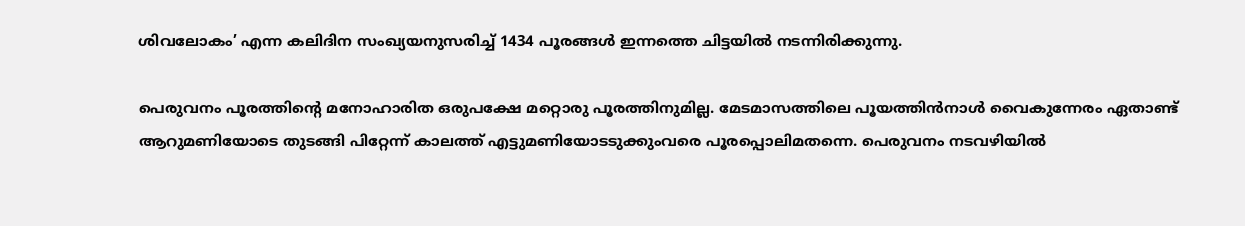ശിവലോകം’ എന്ന കലിദിന സംഖ്യയനുസരിച്ച് 1434 പൂരങ്ങള്‍ ഇന്നത്തെ ചിട്ടയില്‍ നടന്നിരിക്കുന്നു.

പെരുവനം പൂരത്തിന്റെ മനോഹാരിത ഒരുപക്ഷേ മറ്റൊരു പൂരത്തിനുമില്ല. മേടമാസത്തിലെ പൂയത്തിന്‍നാള്‍ വൈകുന്നേരം ഏതാണ്ട് ആറുമണിയോടെ തുടങ്ങി പിറ്റേന്ന് കാലത്ത് എട്ടുമണിയോടടുക്കുംവരെ പൂരപ്പൊലിമതന്നെ. പെരുവനം നടവഴിയില്‍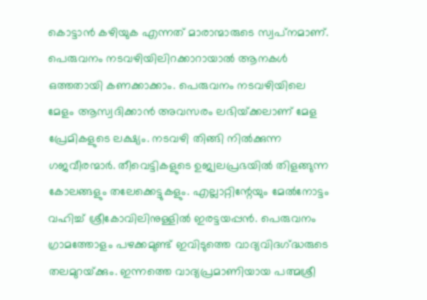കൊട്ടാന്‍ കഴിയുക എന്നത് മാരാന്മാരുടെ സ്വപ്‌നമാണ്.  പെരുവനം നടവഴിയിലിറക്കാറായാല്‍ ആനകള്‍ ഒത്തതായി കണക്കാക്കാം. പെരുവനം നടവഴിയിലെ മേളം ആസ്വദിക്കാന്‍ അവസരം ലഭിയ്‌ക്കലാണ് മേള പ്രേമികളുടെ ലക്ഷ്യം. നടവഴി തിങ്ങി നില്‍ക്കുന്ന ഗജവീരന്മാര്‍. തീവെട്ടികളുടെ ഉജ്വലപ്രഭയില്‍ തിളങ്ങുന്ന കോലങ്ങളും തലേക്കെട്ടുകളും. എല്ലാറ്റിന്റേയും മേല്‍നോട്ടം വഹിച്ച് ശ്രീകോവിലിനുള്ളില്‍ ഇരട്ടയപ്പന്‍. പെരുവനം ഗ്രാമത്തോളം പഴക്കമുണ്ട് ഇവിടുത്തെ വാദ്യവിദഗ്‌ദ്ധരുടെ തലമുറയ്‌ക്കും. ഇന്നത്തെ വാദ്യപ്രമാണിയായ പത്മശ്രീ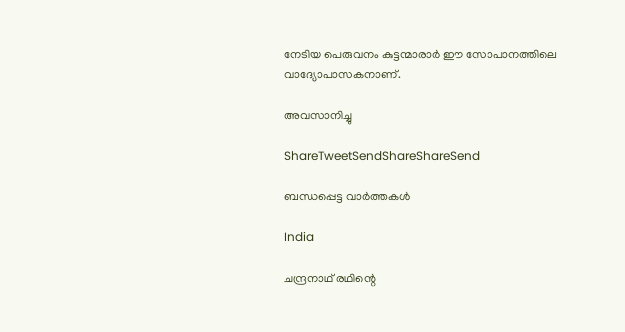നേടിയ പെരുവനം കുട്ടന്മാരാര്‍ ഈ സോപാനത്തിലെ വാദ്യോപാസകനാണ്.

അവസാനിച്ചു

ShareTweetSendShareShareSend

ബന്ധപ്പെട്ട വാര്‍ത്തകള്‍

India

ചന്ദ്രനാഥ് രഥിന്റെ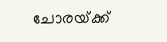ചോരയ്‌ക്ക്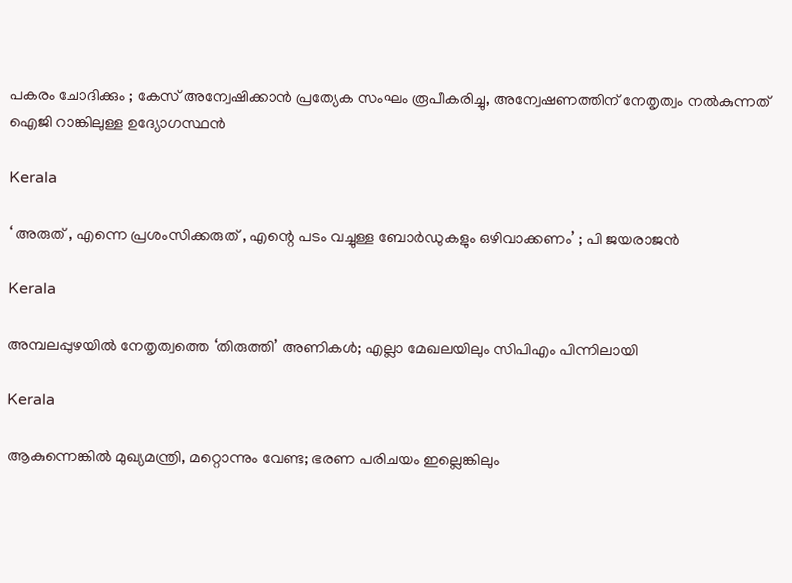പകരം ചോദിക്കും ; കേസ് അന്വേഷിക്കാൻ പ്രത്യേക സംഘം രൂപീകരിച്ചു, അന്വേഷണത്തിന് നേതൃത്വം നൽകുന്നത് ഐജി റാങ്കിലുള്ള ഉദ്യോഗസ്ഥൻ

Kerala

‘ അരുത് , എന്നെ പ്രശംസിക്കരുത് , എന്റെ പടം വച്ചുള്ള ബോര്‍ഡുകളും ഒഴിവാക്കണം’ ; പി ജയരാജൻ

Kerala

അമ്പലപ്പുഴയില്‍ നേതൃത്വത്തെ ‘തിരുത്തി’ അണികള്‍; എല്ലാ മേഖലയിലും സിപിഎം പിന്നിലായി

Kerala

ആകുന്നെങ്കിൽ മുഖ്യമന്ത്രി, മറ്റൊന്നും വേണ്ട; ഭരണ പരിചയം ഇല്ലെങ്കിലും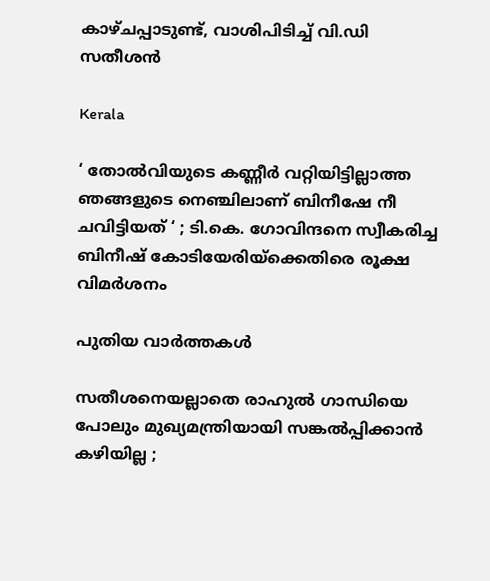കാഴ്ചപ്പാടുണ്ട്, വാശിപിടിച്ച് വി.ഡി സതീശൻ

Kerala

‘ തോൽവിയുടെ കണ്ണീർ വറ്റിയിട്ടില്ലാത്ത ഞങ്ങളുടെ നെഞ്ചിലാണ് ബിനീഷേ നീ ചവിട്ടിയത് ‘ ; ടി.കെ. ഗോവിന്ദനെ സ്വീകരിച്ച ബിനീഷ് കോടിയേരിയ്‌ക്കെതിരെ രൂക്ഷ വിമർശനം

പുതിയ വാര്‍ത്തകള്‍

സതീശനെയല്ലാതെ രാഹുൽ ഗാന്ധിയെ പോലും മുഖ്യമന്ത്രിയായി സങ്കൽപ്പിക്കാൻ കഴിയില്ല ;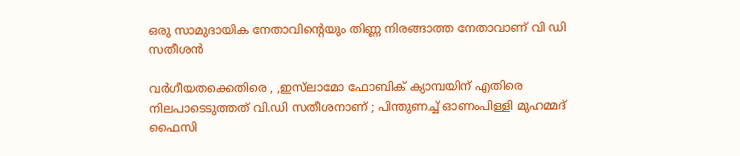ഒരു സാമുദായിക നേതാവിന്റെയും തിണ്ണ നിരങ്ങാത്ത നേതാവാണ് വി ഡി സതീശൻ

വർഗീയതക്കെതിരെ , ,ഇസ്‌ലാമോ ഫോബിക് ക്യാമ്പയിന് എതിരെ നിലപാടെടുത്തത് വി.ഡി സതീശനാണ് ; പിന്തുണച്ച് ഓണംപിള്ളി മുഹമ്മദ് ഫൈസി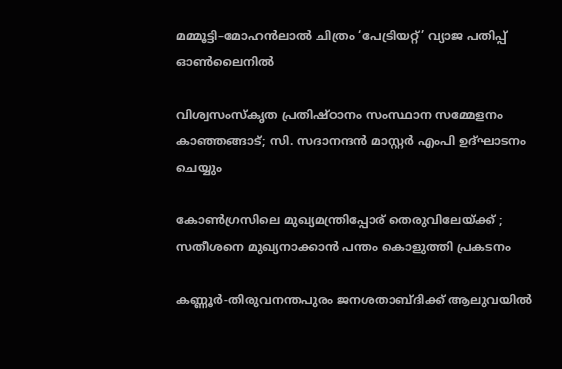മമ്മൂട്ടി–മോഹൻലാൽ ചിത്രം ‘പേട്രിയറ്റ്’ വ്യാജ പതിപ്പ് ഓൺലൈനിൽ

വിശ്വസംസ്‌കൃത പ്രതിഷ്ഠാനം സംസ്ഥാന സമ്മേളനം കാഞ്ഞങ്ങാട്; സി. സദാനന്ദന്‍ മാസ്റ്റര്‍ എംപി ഉദ്ഘാടനം ചെയ്യും

കോൺഗ്രസിലെ മുഖ്യമന്ത്രിപ്പോര് തെരുവിലേയ്‌ക്ക് ; സതീശനെ മുഖ്യനാക്കാൻ പന്തം കൊളുത്തി പ്രകടനം

കണ്ണൂര്‍-തിരുവനന്തപുരം ജനശതാബ്ദിക്ക് ആലുവയിൽ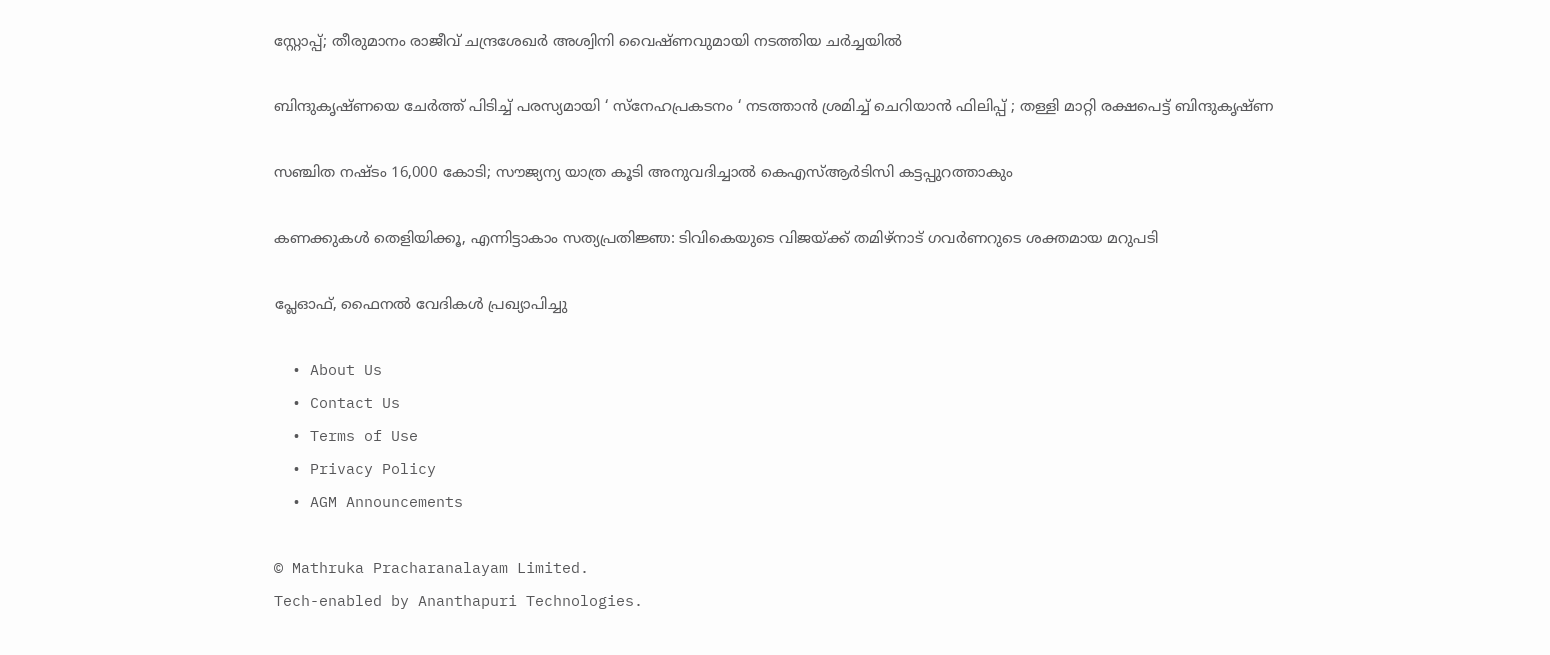സ്റ്റോപ്പ്; തീരുമാനം രാജീവ് ചന്ദ്രശേഖര്‍ അശ്വിനി വൈഷ്ണവുമായി നടത്തിയ ചർച്ചയിൽ

ബിന്ദുകൃഷ്ണയെ ചേർത്ത് പിടിച്ച് പരസ്യമായി ‘ സ്നേഹപ്രകടനം ‘ നടത്താൻ ശ്രമിച്ച് ചെറിയാൻ ഫിലിപ്പ് ; തള്ളി മാറ്റി രക്ഷപെട്ട് ബിന്ദുകൃഷ്ണ

സഞ്ചിത നഷ്ടം 16,000 കോടി; സൗജ്യന്യ യാത്ര കൂടി അനുവദിച്ചാല്‍ കെഎസ്ആര്‍ടിസി കട്ടപ്പുറത്താകും

കണക്കുകൾ തെളിയിക്കൂ, എന്നിട്ടാകാം സത്യപ്രതിജ്ഞ: ടിവികെയുടെ വിജയ്‌ക്ക് തമിഴ്‌നാട് ഗവർണറുടെ ശക്തമായ മറുപടി

പ്ലേഓഫ്, ഫൈനല്‍ വേദികള്‍ പ്രഖ്യാപിച്ചു

  • About Us
  • Contact Us
  • Terms of Use
  • Privacy Policy
  • AGM Announcements

© Mathruka Pracharanalayam Limited.
Tech-enabled by Ananthapuri Technologies.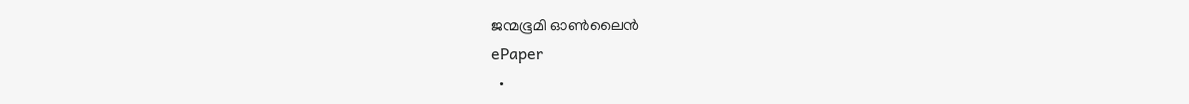ജന്മഭൂമി ഓണ്‍ലൈന്‍
ePaper
  •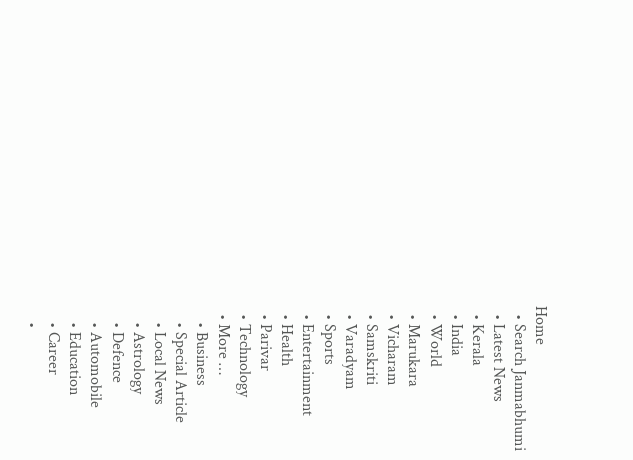Home
  • Search Janmabhumi
  • Latest News
  • Kerala
  • India
  • World
  • Marukara
  • Vicharam
  • Samskriti
  • Varadyam
  • Sports
  • Entertainment
  • Health
  • Parivar
  • Technology
  • More …
    • Business
    • Special Article
    • Local News
    • Astrology
    • Defence
    • Automobile
    • Education
    • Career
    •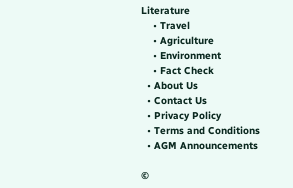Literature
    • Travel
    • Agriculture
    • Environment
    • Fact Check
  • About Us
  • Contact Us
  • Privacy Policy
  • Terms and Conditions
  • AGM Announcements

©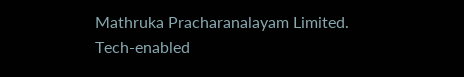Mathruka Pracharanalayam Limited.
Tech-enabled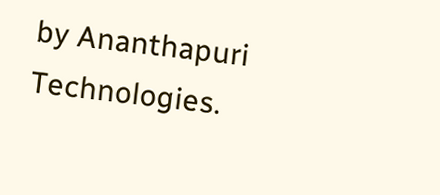by Ananthapuri Technologies.